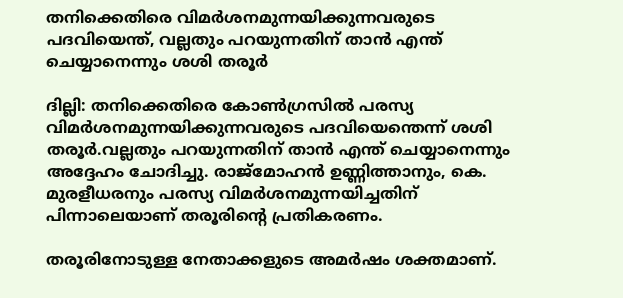തനിക്കെതിരെ വിമര്‍ശനമുന്നയിക്കുന്നവരുടെ പദവിയെന്ത്, വല്ലതും പറയുന്നതിന് താന്‍ എന്ത് ചെയ്യാനെന്നും ശശി തരൂര്‍

ദില്ലി: തനിക്കെതിരെ കോണ്‍ഗ്രസില്‍ പരസ്യ വിമര്‍ശനമുന്നയിക്കുന്നവരുടെ പദവിയെന്തെന്ന് ശശി തരൂര്‍.വല്ലതും പറയുന്നതിന് താന്‍ എന്ത് ചെയ്യാനെന്നും അദ്ദേഹം ചോദിച്ചു. രാജ്മോഹന്‍ ഉണ്ണിത്താനും, കെ. മുരളീധരനും പരസ്യ വിമര്‍ശനമുന്നയിച്ചതിന് പിന്നാലെയാണ് തരൂരിന്റെ പ്രതികരണം.

തരൂരിനോടുള്ള നേതാക്കളുടെ അമര്‍ഷം ശക്തമാണ്.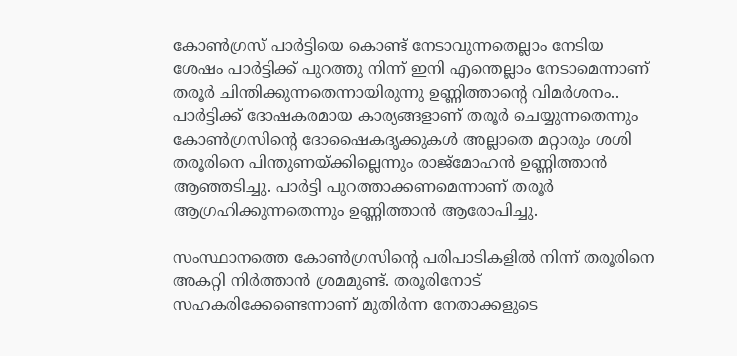കോണ്‍ഗ്രസ് പാര്‍ട്ടിയെ കൊണ്ട് നേടാവുന്നതെല്ലാം നേടിയ ശേഷം പാര്‍ട്ടിക്ക് പുറത്തു നിന്ന് ഇനി എന്തെല്ലാം നേടാമെന്നാണ് തരൂര്‍ ചിന്തിക്കുന്നതെന്നായിരുന്നു ഉണ്ണിത്താന്റെ വിമര്‍ശനം.. പാര്‍ട്ടിക്ക് ദോഷകരമായ കാര്യങ്ങളാണ് തരൂര്‍ ചെയ്യുന്നതെന്നും കോണ്‍ഗ്രസിന്റെ ദോഷൈകദൃക്കുകള്‍ അല്ലാതെ മറ്റാരും ശശി തരൂരിനെ പിന്തുണയ്ക്കില്ലെന്നും രാജ്മോഹന്‍ ഉണ്ണിത്താന്‍ ആഞ്ഞടിച്ചു. പാര്‍ട്ടി പുറത്താക്കണമെന്നാണ് തരൂര്‍ ആഗ്രഹിക്കുന്നതെന്നും ഉണ്ണിത്താന്‍ ആരോപിച്ചു.

സംസ്ഥാനത്തെ കോണ്‍ഗ്രസിന്റെ പരിപാടികളില്‍ നിന്ന് തരൂരിനെ അകറ്റി നിര്‍ത്താന്‍ ശ്രമമുണ്ട്. തരൂരിനോട് സഹകരിക്കേണ്ടെന്നാണ് മുതിര്‍ന്ന നേതാക്കളുടെ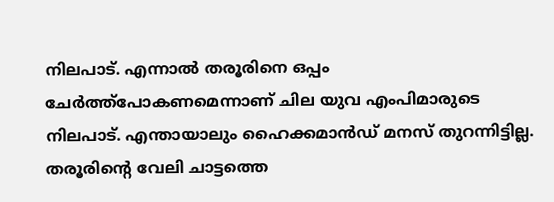നിലപാട്. എന്നാല്‍ തരൂരിനെ ഒപ്പം ചേര്‍ത്ത്‌പോകണമെന്നാണ് ചില യുവ എംപിമാരുടെ നിലപാട്. എന്തായാലും ഹൈക്കമാന്‍ഡ് മനസ് തുറന്നിട്ടില്ല. തരൂരിന്റെ വേലി ചാട്ടത്തെ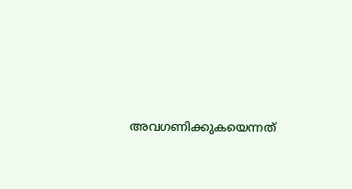അവഗണിക്കുകയെന്നത്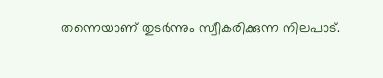തന്നെയാണ് തുടര്‍ന്നും സ്വീകരിക്കുന്ന നിലപാട്.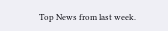Top News from last week.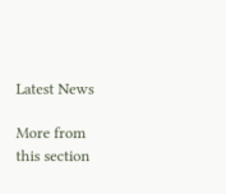Latest News

More from this section